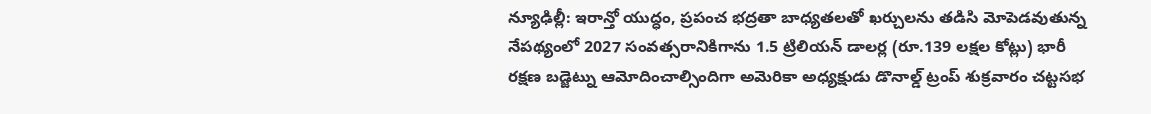న్యూఢిల్లీ: ఇరాన్తో యుద్ధం, ప్రపంచ భద్రతా బాధ్యతలతో ఖర్చులను తడిసి మోపెడవుతున్న నేపథ్యంలో 2027 సంవత్సరానికిగాను 1.5 ట్రిలియన్ డాలర్ల (రూ.139 లక్షల కోట్లు) భారీ రక్షణ బడ్జెట్ను ఆమోదించాల్సిందిగా అమెరికా అధ్యక్షుడు డొనాల్డ్ ట్రంప్ శుక్రవారం చట్టసభ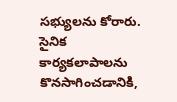సభ్యులను కోరారు. సైనిక కార్యకలాపాలను కొనసాగించడానికి,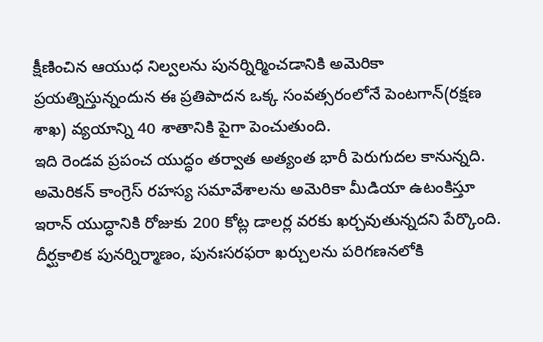క్షీణించిన ఆయుధ నిల్వలను పునర్నిర్మించడానికి అమెరికా ప్రయత్నిస్తున్నందున ఈ ప్రతిపాదన ఒక్క సంవత్సరంలోనే పెంటగాన్(రక్షణ శాఖ) వ్యయాన్ని 40 శాతానికి పైగా పెంచుతుంది.
ఇది రెండవ ప్రపంచ యుద్ధం తర్వాత అత్యంత భారీ పెరుగుదల కానున్నది. అమెరికన్ కాంగ్రెస్ రహస్య సమావేశాలను అమెరికా మీడియా ఉటంకిస్తూ ఇరాన్ యుద్ధానికి రోజుకు 200 కోట్ల డాలర్ల వరకు ఖర్చవుతున్నదని పేర్కొంది. దీర్ఘకాలిక పునర్నిర్మాణం, పునఃసరఫరా ఖర్చులను పరిగణనలోకి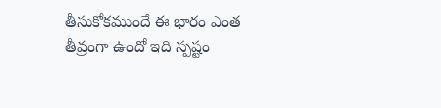తీసుకోకముందే ఈ భారం ఎంత తీవ్రంగా ఉందో ఇది స్పష్టం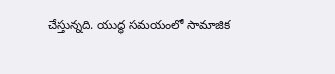చేస్తున్నది. యుద్ధ సమయంలో సామాజిక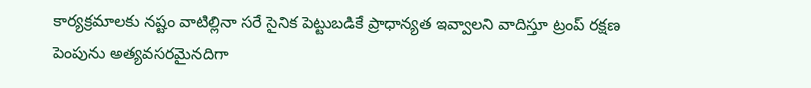కార్యక్రమాలకు నష్టం వాటిల్లినా సరే సైనిక పెట్టుబడికే ప్రాధాన్యత ఇవ్వాలని వాదిస్తూ ట్రంప్ రక్షణ పెంపును అత్యవసరమైనదిగా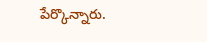పేర్కొన్నారు.